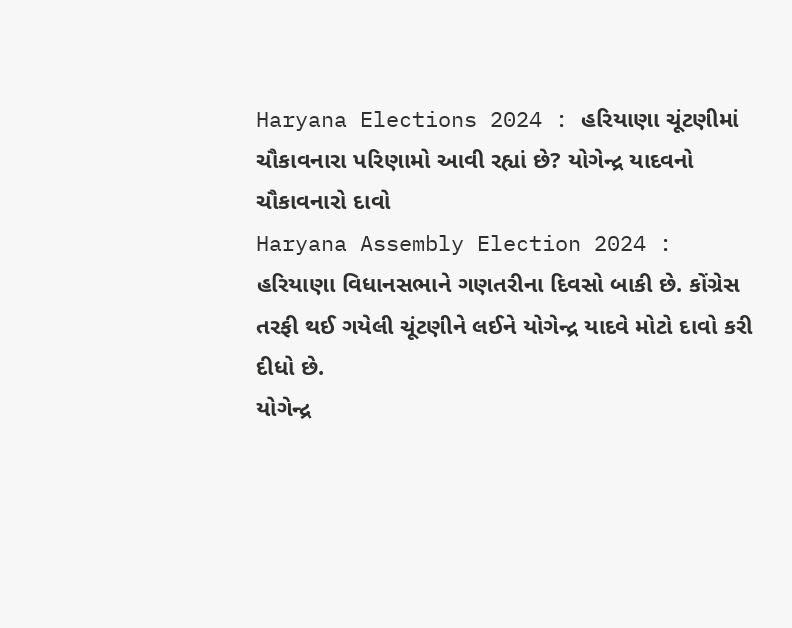Haryana Elections 2024 : હરિયાણા ચૂંટણીમાં ચૌકાવનારા પરિણામો આવી રહ્યાં છે? યોગેન્દ્ર યાદવનો ચૌકાવનારો દાવો
Haryana Assembly Election 2024 : હરિયાણા વિધાનસભાને ગણતરીના દિવસો બાકી છે. કોંગ્રેસ તરફી થઈ ગયેલી ચૂંટણીને લઈને યોગેન્દ્ર યાદવે મોટો દાવો કરી દીધો છે.
યોગેન્દ્ર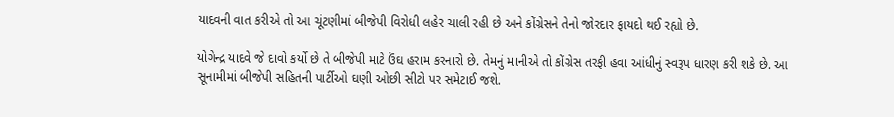યાદવની વાત કરીએ તો આ ચૂંટણીમાં બીજેપી વિરોધી લહેર ચાલી રહી છે અને કોંગ્રેસને તેનો જોરદાર ફાયદો થઈ રહ્યો છે.

યોગેન્દ્ર યાદવે જે દાવો કર્યો છે તે બીજેપી માટે ઉંઘ હરામ કરનારો છે. તેમનું માનીએ તો કોંગ્રેસ તરફી હવા આંધીનું સ્વરૂપ ધારણ કરી શકે છે. આ સૂનામીમાં બીજેપી સહિતની પાર્ટીઓ ઘણી ઓછી સીટો પર સમેટાઈ જશે.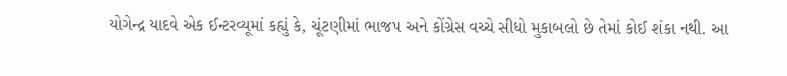યોગેન્દ્ર યાદવે એક ઈન્ટરવ્યૂમાં કહ્યું કે, ચૂંટણીમાં ભાજપ અને કોંગ્રેસ વચ્ચે સીધો મુકાબલો છે તેમાં કોઈ શંકા નથી. આ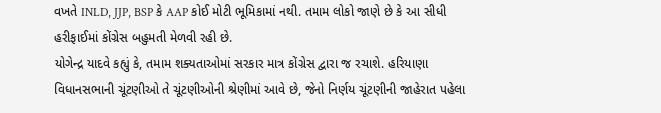વખતે INLD, JJP, BSP કે AAP કોઈ મોટી ભૂમિકામાં નથી. તમામ લોકો જાણે છે કે આ સીધી હરીફાઈમાં કોંગ્રેસ બહુમતી મેળવી રહી છે.
યોગેન્દ્ર યાદવે કહ્યું કે, તમામ શક્યતાઓમાં સરકાર માત્ર કોંગ્રેસ દ્વારા જ રચાશે. હરિયાણા વિધાનસભાની ચૂંટણીઓ તે ચૂંટણીઓની શ્રેણીમાં આવે છે, જેનો નિર્ણય ચૂંટણીની જાહેરાત પહેલા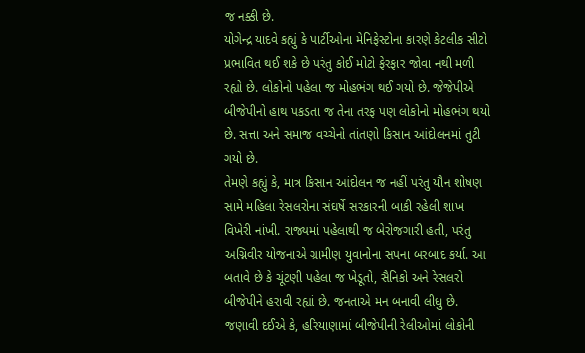જ નક્કી છે.
યોગેન્દ્ર યાદવે કહ્યું કે પાર્ટીઓના મેનિફેસ્ટોના કારણે કેટલીક સીટો પ્રભાવિત થઈ શકે છે પરંતુ કોઈ મોટો ફેરફાર જોવા નથી મળી રહ્યો છે. લોકોનો પહેલા જ મોહભંગ થઈ ગયો છે. જેજેપીએ બીજેપીનો હાથ પકડતા જ તેના તરફ પણ લોકોનો મોહભંગ થયો છે. સત્તા અને સમાજ વચ્ચેનો તાંતણો કિસાન આંદોલનમાં તુટી ગયો છે.
તેમણે કહ્યું કે, માત્ર કિસાન આંદોલન જ નહીં પરંતુ યૌન શોષણ સામે મહિલા રેસલરોના સંઘર્ષે સરકારની બાકી રહેલી શાખ વિખેરી નાંખી. રાજ્યમાં પહેલાથી જ બેરોજગારી હતી, પરંતુ અગ્નિવીર યોજનાએ ગ્રામીણ યુવાનોના સપના બરબાદ કર્યા. આ બતાવે છે કે ચૂંટણી પહેલા જ ખેડૂતો, સૈનિકો અને રેસલરો બીજેપીને હરાવી રહ્યાં છે. જનતાએ મન બનાવી લીધુ છે.
જણાવી દઈએ કે, હરિયાણામાં બીજેપીની રેલીઓમાં લોકોની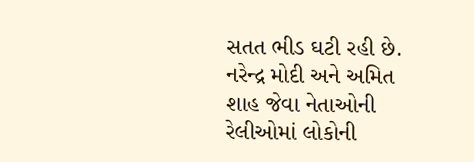સતત ભીડ ઘટી રહી છે. નરેન્દ્ર મોદી અને અમિત શાહ જેવા નેતાઓની રેલીઓમાં લોકોની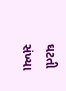ઘટતી સંખ્યા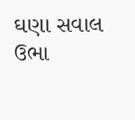ઘણા સવાલ ઉભા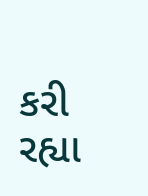કરી રહ્યા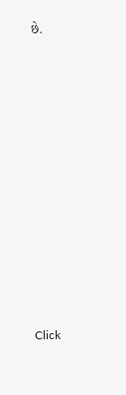છે.












Click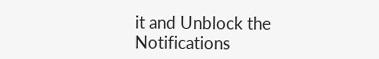it and Unblock the Notifications